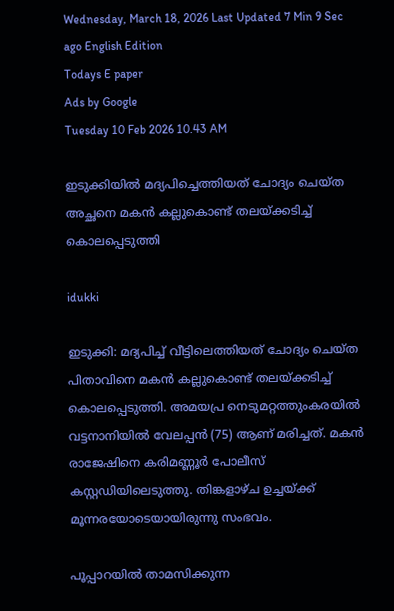Wednesday, March 18, 2026 Last Updated 7 Min 9 Sec ago English Edition
Todays E paper
Ads by Google
Tuesday 10 Feb 2026 10.43 AM

ഇടുക്കിയിൽ മദ്യപിച്ചെത്തിയത് ചോദ്യം ചെയ്ത അച്ഛനെ മകൻ കല്ലുകൊണ്ട് തലയ്ക്കടിച്ച് കൊലപ്പെടുത്തി

idukki

ഇടുക്കി: മദ്യപിച്ച് വീട്ടിലെത്തിയത് ചോദ്യം ചെയ്ത പിതാവിനെ മകൻ കല്ലുകൊണ്ട് തലയ്ക്കടിച്ച് കൊലപ്പെടുത്തി. അമയപ്ര നെടുമറ്റത്തുംകരയിൽ വട്ടനാനിയിൽ വേലപ്പൻ (75) ആണ് മരിച്ചത്. മകൻ രാജേഷിനെ കരിമണ്ണൂർ പോലീസ് കസ്റ്റഡിയിലെടുത്തു. തിങ്കളാഴ്ച ഉച്ചയ്ക്ക് മൂന്നരയോടെയായിരുന്നു സംഭവം.

പൂപ്പാറയിൽ താമസിക്കുന്ന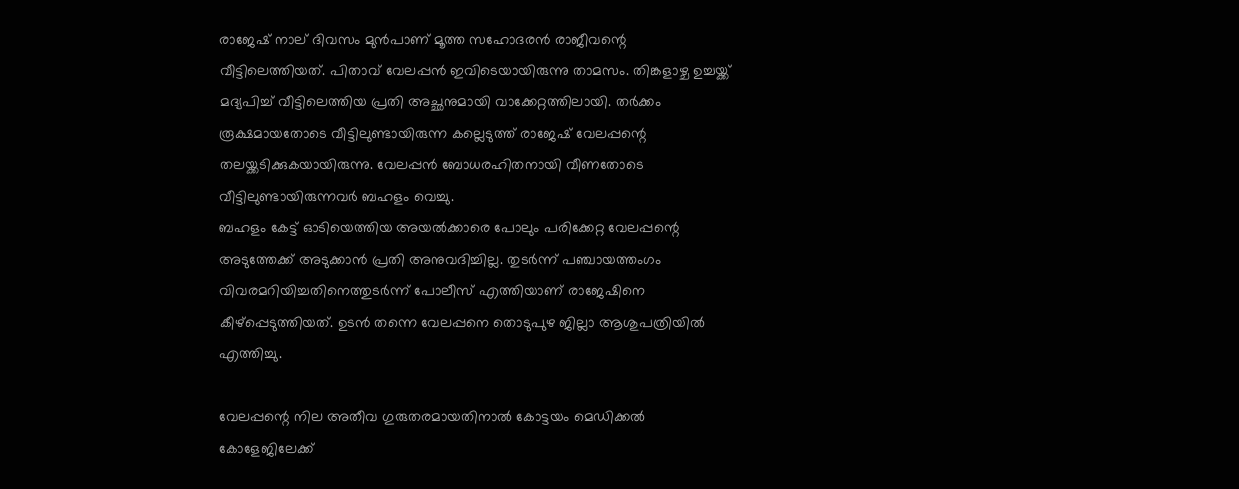രാജേഷ് നാല് ദിവസം മുൻപാണ് മൂത്ത സഹോദരൻ രാജീവന്റെ വീട്ടിലെത്തിയത്. പിതാവ് വേലപ്പൻ ഇവിടെയായിരുന്നു താമസം. തിങ്കളാഴ്ച ഉച്ചയ്ക്ക് മദ്യപിച്ച് വീട്ടിലെത്തിയ പ്രതി അച്ഛനുമായി വാക്കേറ്റത്തിലായി. തർക്കം രൂക്ഷമായതോടെ വീട്ടിലുണ്ടായിരുന്ന കല്ലെടുത്ത് രാജേഷ് വേലപ്പന്റെ തലയ്ക്കടിക്കുകയായിരുന്നു. വേലപ്പൻ ബോധരഹിതനായി വീണതോടെ വീട്ടിലുണ്ടായിരുന്നവർ ബഹളം വെച്ചു.
ബഹളം കേട്ട് ഓടിയെത്തിയ അയൽക്കാരെ പോലും പരിക്കേറ്റ വേലപ്പന്റെ അടുത്തേക്ക് അടുക്കാൻ പ്രതി അനുവദിച്ചില്ല. തുടർന്ന് പഞ്ചായത്തംഗം വിവരമറിയിച്ചതിനെത്തുടർന്ന് പോലീസ് എത്തിയാണ് രാജേഷിനെ കീഴ്പ്പെടുത്തിയത്. ഉടൻ തന്നെ വേലപ്പനെ തൊടുപുഴ ജില്ലാ ആശുപത്രിയിൽ എത്തിച്ചു.

വേലപ്പന്റെ നില അതീവ ഗുരുതരമായതിനാൽ കോട്ടയം മെഡിക്കൽ കോളേജിലേക്ക്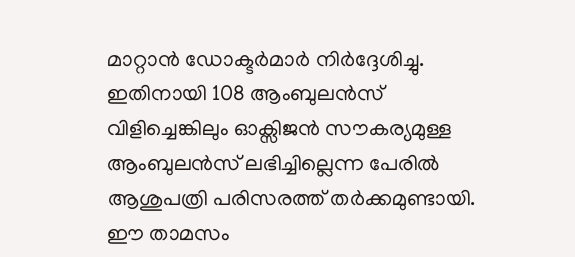മാറ്റാൻ ഡോക്ടർമാർ നിർദ്ദേശിച്ചു. ഇതിനായി 108 ആംബുലൻസ് വിളിച്ചെങ്കിലും ഓക്സിജൻ സൗകര്യമുള്ള ആംബുലൻസ് ലഭിച്ചില്ലെന്ന പേരിൽ ആശുപത്രി പരിസരത്ത് തർക്കമുണ്ടായി. ഈ താമസം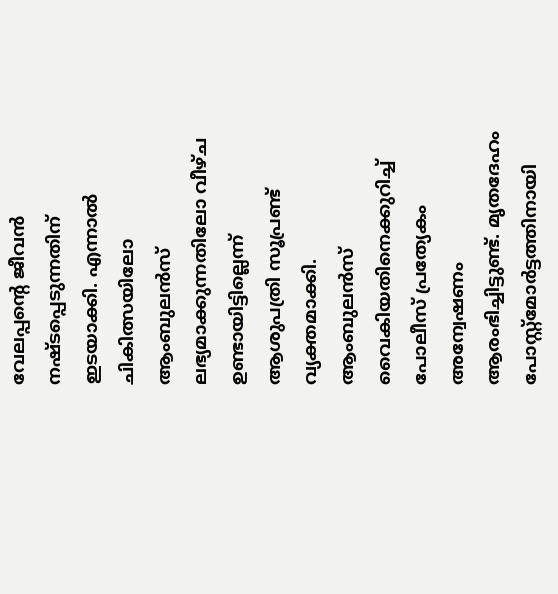വേലപ്പന്റെ ജീവൻ നഷ്ടപ്പെടുന്നതിന് ഇടയാക്കി. എന്നാൽ ചികിത്സയിലോ ആംബുലൻസ് ലഭ്യമാക്കുന്നതിലോ വീഴ്ച ഉണ്ടായിട്ടില്ലെന്ന് ആശുപത്രി സൂപ്രണ്ട് വ്യക്തമാക്കി. ആംബുലൻസ് വൈകിയതിനെക്കുറിച്ച് പോലീസ് പ്രത്യേകം അന്വേഷണം ആരംഭിച്ചിട്ടുണ്ട്. മൃതദേഹം പോസ്റ്റ്‌മോർട്ടത്തിനായി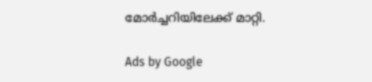മോർച്ചറിയിലേക്ക് മാറ്റി.

Ads by Google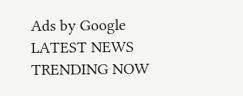Ads by Google
LATEST NEWS
TRENDING NOW